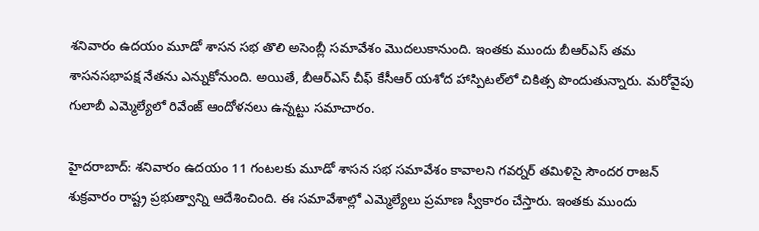శనివారం ఉదయం మూడో శాసన సభ తొలి అసెంబ్లీ సమావేశం మొదలుకానుంది. ఇంతకు ముందు బీఆర్ఎస్ తమ శాసనసభాపక్ష నేతను ఎన్నుకోనుంది. అయితే, బీఆర్ఎస్ చీఫ్ కేసీఆర్ యశోద హాస్పిటల్‌లో చికిత్స పొందుతున్నారు. మరోవైపు గులాబీ ఎమ్మెల్యేలో రివేంజ్ ఆందోళనలు ఉన్నట్టు సమాచారం.

హైదరాబాద్: శనివారం ఉదయం 11 గంటలకు మూడో శాసన సభ సమావేశం కావాలని గవర్నర్ తమిళిసై సౌందర రాజన్ శుక్రవారం రాష్ట్ర ప్రభుత్వాన్ని ఆదేశించింది. ఈ సమావేశాల్లో ఎమ్మెల్యేలు ప్రమాణ స్వీకారం చేస్తారు. ఇంతకు ముందు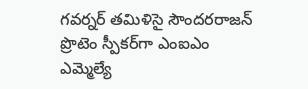గవర్నర్ తమిళిసై సౌందరరాజన్ ప్రొటెం స్పీకర్‌గా ఎంఐఎం ఎమ్మెల్యే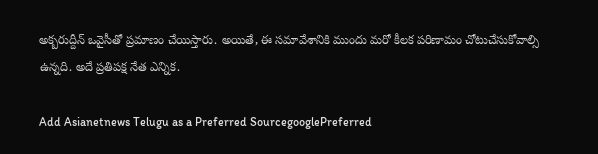అక్బరుద్దీన్ ఒవైసీతో ప్రమాణం చేయిస్తారు. అయితే, ఈ సమావేశానికి ముందు మరో కీలక పరిణామం చోటుచేసుకోవాల్సి ఉన్నది. అదే ప్రతిపక్ష నేత ఎన్నిక.

Add Asianetnews Telugu as a Preferred SourcegooglePreferred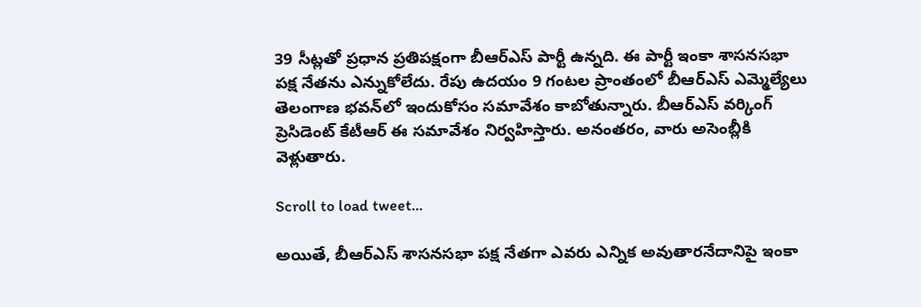39 సీట్లతో ప్రధాన ప్రతిపక్షంగా బీఆర్ఎస్ పార్టీ ఉన్నది. ఈ పార్టీ ఇంకా శాసనసభా పక్ష నేతను ఎన్నుకోలేదు. రేపు ఉదయం 9 గంటల ప్రాంతంలో బీఆర్ఎస్ ఎమ్మెల్యేలు తెలంగాణ భవన్‌లో ఇందుకోసం సమావేశం కాబోతున్నారు. బీఆర్ఎస్ వర్కింగ్ ప్రెసిడెంట్ కేటీఆర్ ఈ సమావేశం నిర్వహిస్తారు. అనంతరం, వారు అసెంబ్లీకి వెళ్లుతారు.

Scroll to load tweet…

అయితే, బీఆర్ఎస్ శాసనసభా పక్ష నేతగా ఎవరు ఎన్నిక అవుతారనేదానిపై ఇంకా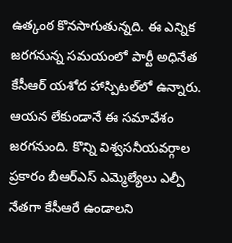ఉత్కంఠ కొనసాగుతున్నది. ఈ ఎన్నిక జరగనున్న సమయంలో పార్టీ అధినేత కేసీఆర్ యశోద హాస్పిటల్‌లో ఉన్నారు. ఆయన లేకుండానే ఈ సమావేశం జరగనుంది. కొన్ని విశ్వసనీయవర్గాల ప్రకారం బీఆర్ఎస్ ఎమ్మెల్యేలు ఎల్పీ నేతగా కేసీఆరే ఉండాలని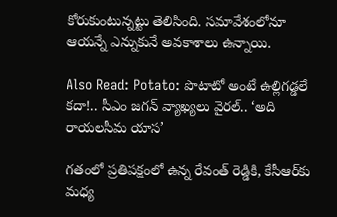కోరుకుంటున్నట్టు తెలిసింది. సమావేశంలోనూ ఆయన్నే ఎన్నుకునే అవకాశాలు ఉన్నాయి.

Also Read: Potato: పొటాటో అంటే ఉల్లిగడ్డలే కదా!.. సీఎం జగన్ వ్యాఖ్యలు వైరల్.. ‘అది రాయలసీమ యాస’

గతంలో ప్రతిపక్షంలో ఉన్న రేవంత్ రెడ్డికి, కేసీఆర్‌కు మధ్య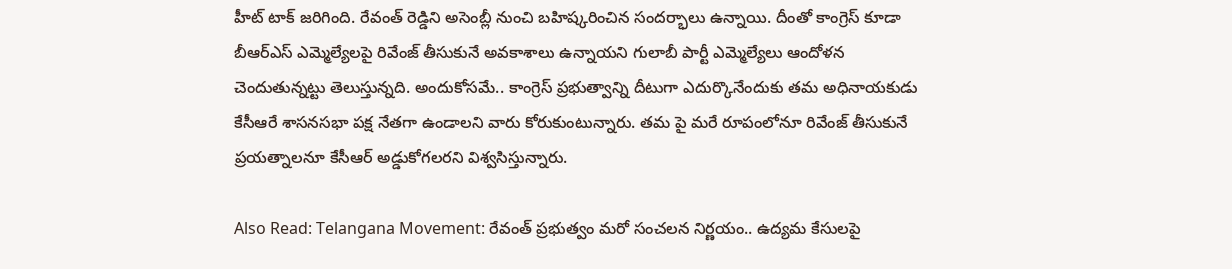హీట్ టాక్ జరిగింది. రేవంత్ రెడ్డిని అసెంబ్లీ నుంచి బహిష్కరించిన సందర్భాలు ఉన్నాయి. దీంతో కాంగ్రెస్ కూడా బీఆర్ఎస్ ఎమ్మెల్యేలపై రివేంజ్ తీసుకునే అవకాశాలు ఉన్నాయని గులాబీ పార్టీ ఎమ్మెల్యేలు ఆందోళన చెందుతున్నట్టు తెలుస్తున్నది. అందుకోసమే.. కాంగ్రెస్ ప్రభుత్వాన్ని దీటుగా ఎదుర్కొనేందుకు తమ అధినాయకుడు కేసీఆరే శాసనసభా పక్ష నేతగా ఉండాలని వారు కోరుకుంటున్నారు. తమ పై మరే రూపంలోనూ రివేంజ్ తీసుకునే ప్రయత్నాలనూ కేసీఆర్ అడ్డుకోగలరని విశ్వసిస్తున్నారు.

Also Read: Telangana Movement: రేవంత్ ప్రభుత్వం మరో సంచలన నిర్ణయం.. ఉద్యమ కేసులపై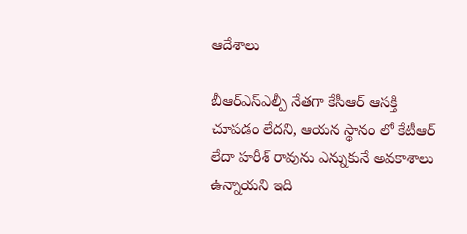ఆదేశాలు

బీఆర్ఎస్ఎల్పీ నేతగా కేసీఆర్ ఆసక్తి చూపడం లేదని, ఆయన స్థానం లో కేటీఆర్ లేదా హరీశ్ రావును ఎన్నుకునే అవకాశాలు ఉన్నాయని ఇది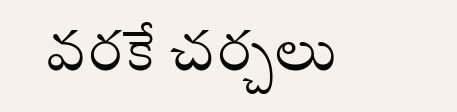వరకే చర్చలు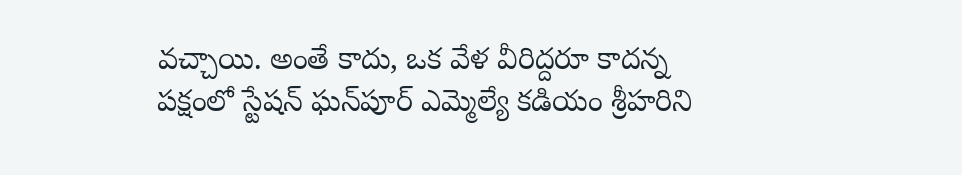వచ్చాయి. అంతే కాదు, ఒక వేళ వీరిద్దరూ కాదన్న పక్షంలో స్టేషన్ ఘన్‌పూర్ ఎమ్మెల్యే కడియం శ్రీహరిని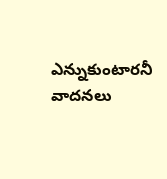ఎన్నుకుంటారనీ వాదనలు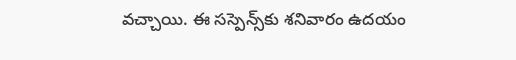వచ్చాయి. ఈ సస్పెన్స్‌కు శనివారం ఉదయం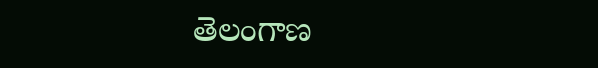తెలంగాణ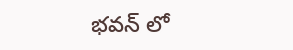భవన్‌ లో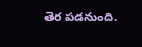తెర పడనుంది.